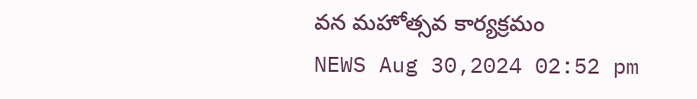వన మహోత్సవ కార్యక్రమం
NEWS Aug 30,2024 02:52 pm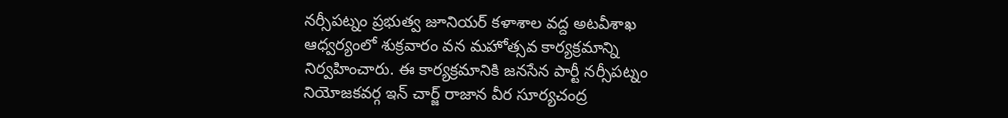నర్సీపట్నం ప్రభుత్వ జూనియర్ కళాశాల వద్ద అటవీశాఖ ఆధ్వర్యంలో శుక్రవారం వన మహోత్సవ కార్యక్రమాన్ని నిర్వహించారు. ఈ కార్యక్రమానికి జనసేన పార్టీ నర్సీపట్నం నియోజకవర్గ ఇన్ చార్జ్ రాజాన వీర సూర్యచంద్ర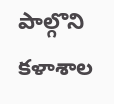పాల్గొని కళాశాల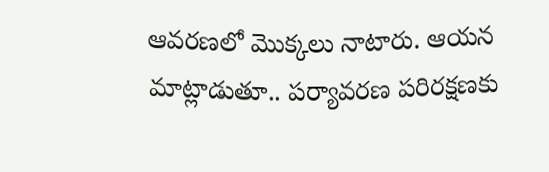ఆవరణలో మొక్కలు నాటారు. ఆయన మాట్లాడుతూ.. పర్యావరణ పరిరక్షణకు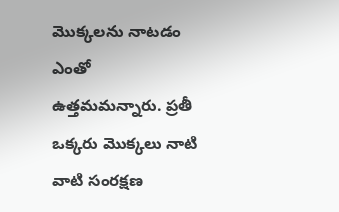మొక్కలను నాటడం ఎంతో ఉత్తమమన్నారు. ప్రతీ ఒక్కరు మొక్కలు నాటి వాటి సంరక్షణ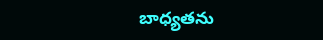బాధ్యతను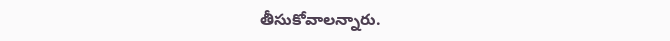తీసుకోవాలన్నారు.